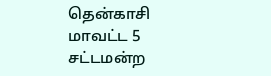தென்காசி மாவட்ட 5 சட்டமன்ற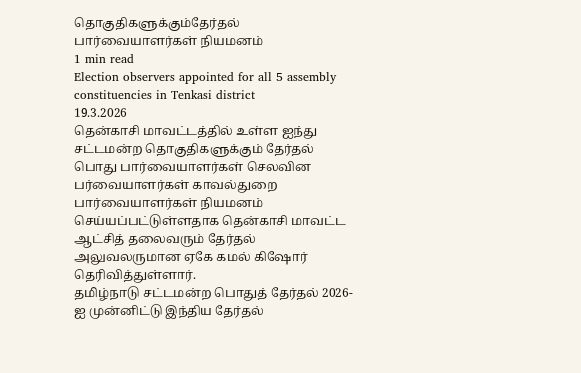தொகுதிகளுக்கும்தேர்தல் பார்வையாளர்கள் நியமனம்
1 min read
Election observers appointed for all 5 assembly constituencies in Tenkasi district
19.3.2026
தென்காசி மாவட்டத்தில் உள்ள ஐந்து சட்டமன்ற தொகுதிகளுக்கும் தேர்தல் பொது பார்வையாளர்கள் செலவின பர்வையாளர்கள் காவல்துறை பார்வையாளர்கள் நியமனம் செய்யப்பட்டுள்ளதாக தென்காசி மாவட்ட ஆட்சித் தலைவரும் தேர்தல் அலுவலருமான ஏகே கமல் கிஷோர் தெரிவித்துள்ளார்.
தமிழ்நாடு சட்டமன்ற பொதுத் தேர்தல் 2026-ஐ முன்னிட்டு இந்திய தேர்தல்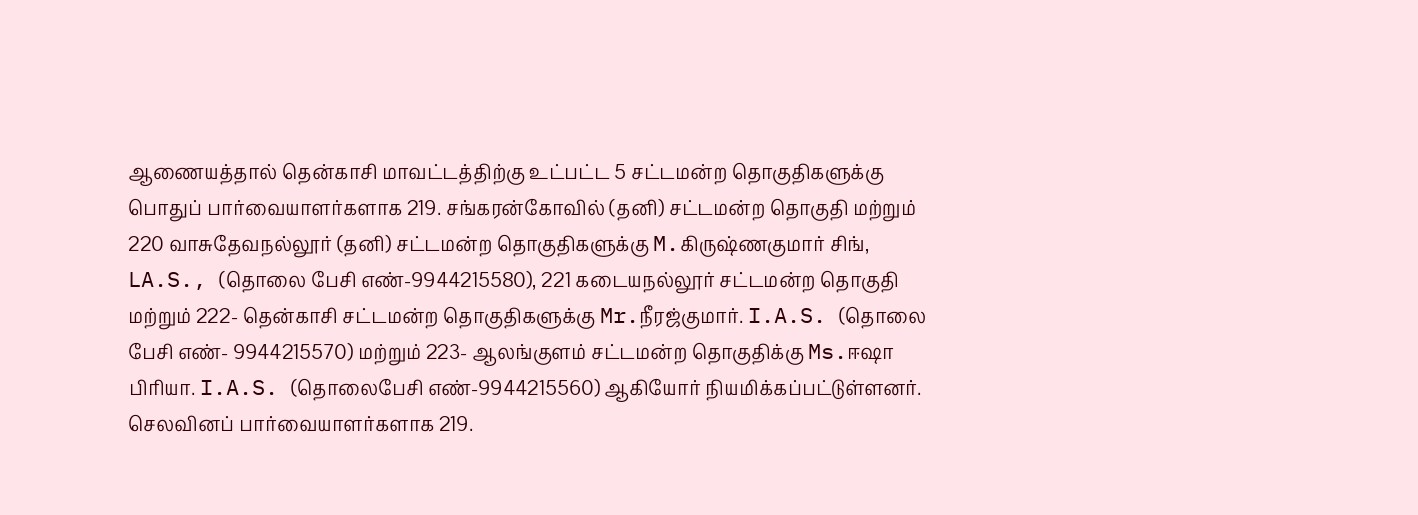ஆணையத்தால் தென்காசி மாவட்டத்திற்கு உட்பட்ட 5 சட்டமன்ற தொகுதிகளுக்கு பொதுப் பார்வையாளர்களாக 219. சங்கரன்கோவில் (தனி) சட்டமன்ற தொகுதி மற்றும் 220 வாசுதேவநல்லூர் (தனி) சட்டமன்ற தொகுதிகளுக்கு M.கிருஷ்ணகுமார் சிங், LA.S., (தொலை பேசி எண்-9944215580), 221 கடையநல்லூர் சட்டமன்ற தொகுதி மற்றும் 222- தென்காசி சட்டமன்ற தொகுதிகளுக்கு Mr.நீரஜ்குமார். I.A.S. (தொலை பேசி எண்- 9944215570) மற்றும் 223- ஆலங்குளம் சட்டமன்ற தொகுதிக்கு Ms.ஈஷா பிரியா. I.A.S. (தொலைபேசி எண்-9944215560) ஆகியோர் நியமிக்கப்பட்டுள்ளனர்.
செலவினப் பார்வையாளர்களாக 219.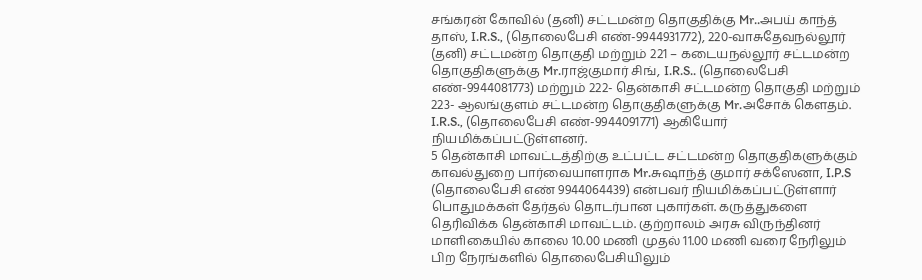சங்கரன் கோவில் (தனி) சட்டமன்ற தொகுதிக்கு Mr..அபய் காந்த் தாஸ், I.R.S., (தொலைபேசி எண்-9944931772), 220-வாசுதேவநல்லூர் (தனி) சட்டமன்ற தொகுதி மற்றும் 221 – கடையநல்லூர் சட்டமன்ற தொகுதிகளுக்கு Mr.ராஜ்குமார் சிங், I.R.S.. (தொலைபேசி எண்-9944081773) மற்றும் 222- தென்காசி சட்டமன்ற தொகுதி மற்றும் 223- ஆலங்குளம் சட்டமன்ற தொகுதிகளுக்கு Mr.அசோக் கௌதம். I.R.S., (தொலைபேசி எண்-9944091771) ஆகியோர் நியமிக்கப்பட்டுள்ளனர்.
5 தென்காசி மாவட்டத்திற்கு உட்பட்ட சட்டமன்ற தொகுதிகளுக்கும் காவல்துறை பார்வையாளராக Mr.சுஷாந்த் குமார் சக்ஸேனா, I.P.S (தொலைபேசி எண் 9944064439) என்பவர் நியமிக்கப்பட்டுள்ளார்
பொதுமக்கள் தேர்தல் தொடர்பான புகார்கள். கருத்துகளை தெரிவிக்க தென்காசி மாவட்டம். குற்றாலம் அரசு விருந்தினர் மாளிகையில் காலை 10.00 மணி முதல் 11.00 மணி வரை நேரிலும் பிற நேரங்களில் தொலைபேசியிலும்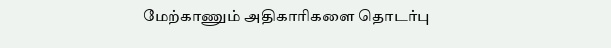மேற்காணும் அதிகாரிகளை தொடர்பு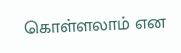கொள்ளலாம் என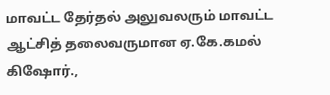மாவட்ட தேர்தல் அலுவலரும் மாவட்ட ஆட்சித் தலைவருமான ஏ.கே.கமல் கிஷோர்.,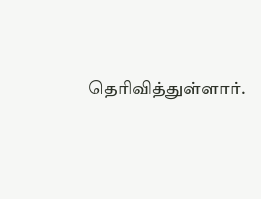தெரிவித்துள்ளார்.